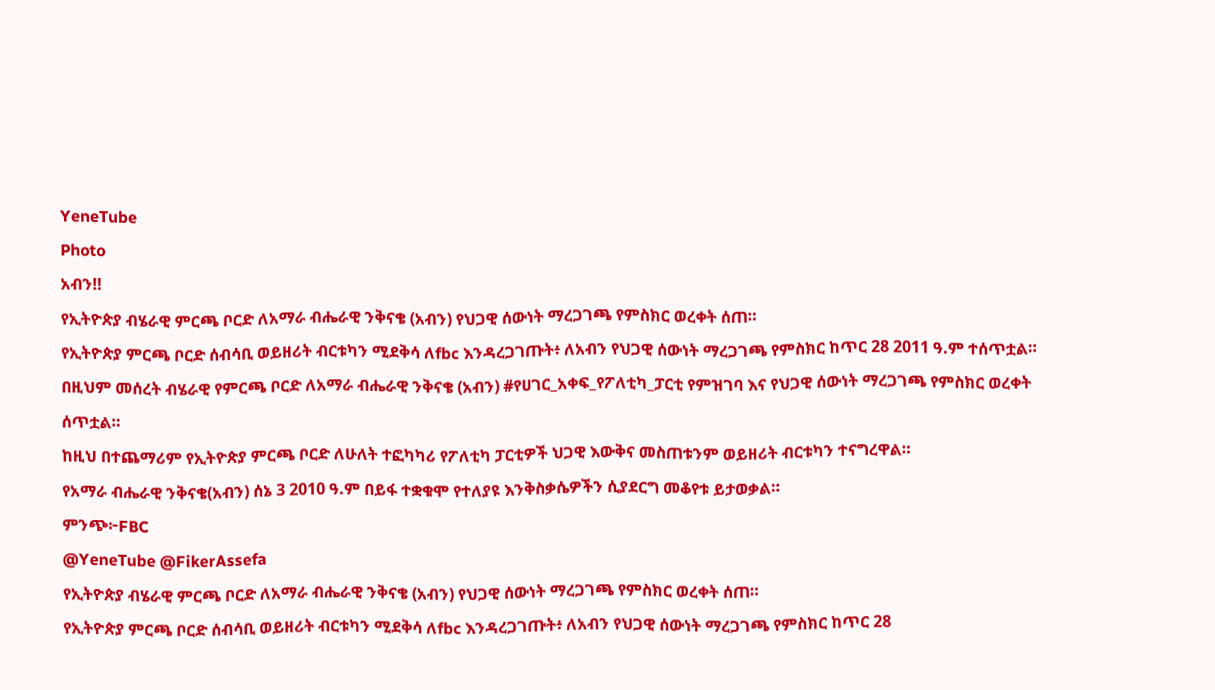YeneTube
Photo
አብን‼
የኢትዮጵያ ብሄራዊ ምርጫ ቦርድ ለአማራ ብሔራዊ ንቅናቄ (አብን) የህጋዊ ሰውነት ማረጋገጫ የምስክር ወረቀት ሰጠ።
የኢትዮጵያ ምርጫ ቦርድ ሰብሳቢ ወይዘሪት ብርቱካን ሚደቅሳ ለfbc እንዳረጋገጡት፥ ለአብን የህጋዊ ሰውነት ማረጋገጫ የምስክር ከጥር 28 2011 ዓ.ም ተሰጥቷል።
በዚህም መሰረት ብሄራዊ የምርጫ ቦርድ ለአማራ ብሔራዊ ንቅናቄ (አብን) #የሀገር_አቀፍ_የፖለቲካ_ፓርቲ የምዝገባ እና የህጋዊ ሰውነት ማረጋገጫ የምስክር ወረቀት ሰጥቷል።
ከዚህ በተጨማሪም የኢትዮጵያ ምርጫ ቦርድ ለሁለት ተፎካካሪ የፖለቲካ ፓርቲዎች ህጋዊ እውቅና መስጠቱንም ወይዘሪት ብርቱካን ተናግረዋል።
የአማራ ብሔራዊ ንቅናቄ(አብን) ሰኔ 3 2010 ዓ.ም በይፋ ተቋቁሞ የተለያዩ እንቅስቃሴዎችን ሲያደርግ መቆየቱ ይታወቃል።
ምንጭ፦FBC
@YeneTube @FikerAssefa
የኢትዮጵያ ብሄራዊ ምርጫ ቦርድ ለአማራ ብሔራዊ ንቅናቄ (አብን) የህጋዊ ሰውነት ማረጋገጫ የምስክር ወረቀት ሰጠ።
የኢትዮጵያ ምርጫ ቦርድ ሰብሳቢ ወይዘሪት ብርቱካን ሚደቅሳ ለfbc እንዳረጋገጡት፥ ለአብን የህጋዊ ሰውነት ማረጋገጫ የምስክር ከጥር 28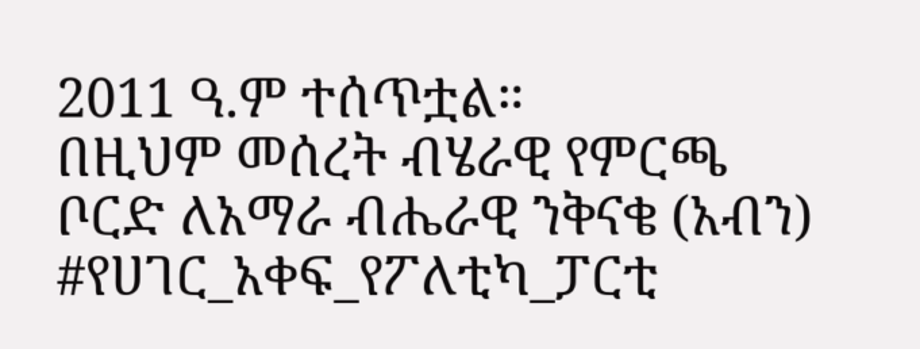2011 ዓ.ም ተሰጥቷል።
በዚህም መሰረት ብሄራዊ የምርጫ ቦርድ ለአማራ ብሔራዊ ንቅናቄ (አብን) #የሀገር_አቀፍ_የፖለቲካ_ፓርቲ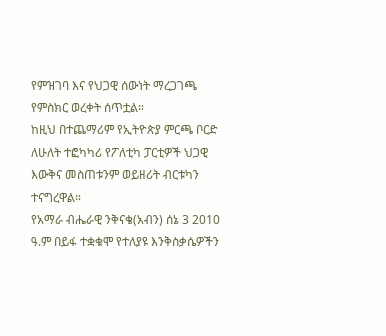የምዝገባ እና የህጋዊ ሰውነት ማረጋገጫ የምስክር ወረቀት ሰጥቷል።
ከዚህ በተጨማሪም የኢትዮጵያ ምርጫ ቦርድ ለሁለት ተፎካካሪ የፖለቲካ ፓርቲዎች ህጋዊ እውቅና መስጠቱንም ወይዘሪት ብርቱካን ተናግረዋል።
የአማራ ብሔራዊ ንቅናቄ(አብን) ሰኔ 3 2010 ዓ.ም በይፋ ተቋቁሞ የተለያዩ እንቅስቃሴዎችን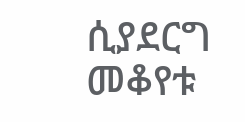ሲያደርግ መቆየቱ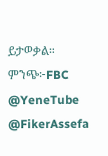ይታወቃል።
ምንጭ፦FBC
@YeneTube @FikerAssefa